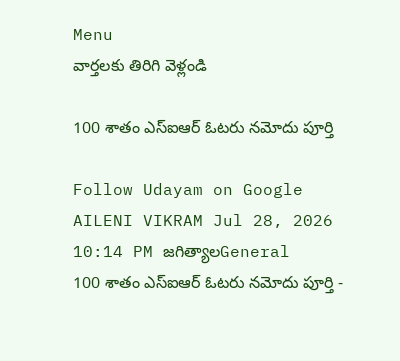Menu
వార్తలకు తిరిగి వెళ్లండి

100 శాతం ఎస్‌ఐఆర్ ఓటరు నమోదు పూర్తి

Follow Udayam on Google
AILENI VIKRAM Jul 28, 2026 10:14 PM జగిత్యాలGeneral
100 శాతం ఎస్‌ఐఆర్ ఓటరు నమోదు పూర్తి -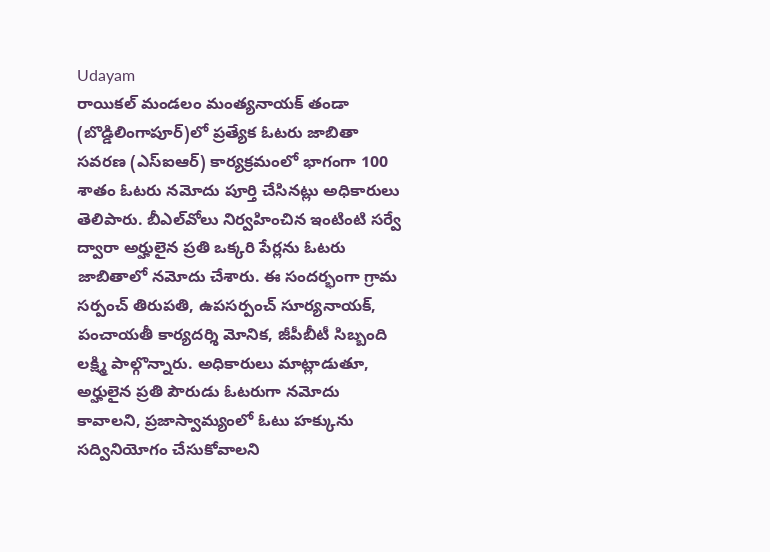Udayam
రాయికల్ మండలం మంత్యనాయక్ తండా (బొడ్డిలింగాపూర్)లో ప్రత్యేక ఓటరు జాబితా సవరణ (ఎస్‌ఐఆర్) కార్యక్రమంలో భాగంగా 100 శాతం ఓటరు నమోదు పూర్తి చేసినట్లు అధికారులు తెలిపారు. బీఎల్‌వోలు నిర్వహించిన ఇంటింటి సర్వే ద్వారా అర్హులైన ప్రతి ఒక్కరి పేర్లను ఓటరు జాబితాలో నమోదు చేశారు. ఈ సందర్భంగా గ్రామ సర్పంచ్ తిరుపతి, ఉపసర్పంచ్ సూర్యనాయక్, పంచాయతీ కార్యదర్శి మోనిక, జీపీబీటీ సిబ్బంది లక్ష్మి పాల్గొన్నారు. అధికారులు మాట్లాడుతూ, అర్హులైన ప్రతి పౌరుడు ఓటరుగా నమోదు కావాలని, ప్రజాస్వామ్యంలో ఓటు హక్కును సద్వినియోగం చేసుకోవాలని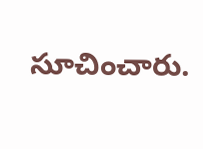సూచించారు.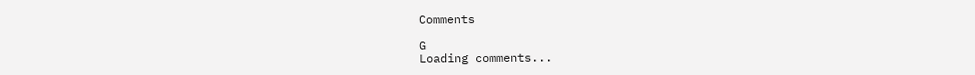Comments

G
Loading comments...